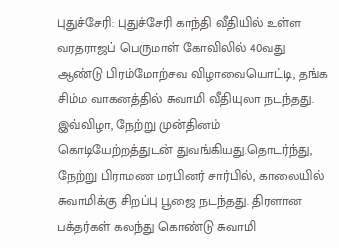புதுச்சேரி: புதுச்சேரி காந்தி வீதியில் உள்ள வரதராஜப் பெருமாள் கோவிலில் 40வது ஆண்டு பிரம்மோற்சவ விழாவையொட்டி, தங்க சிம்ம வாகனத்தில் சுவாமி வீதியுலா நடந்தது.
இவ்விழா, நேற்று முன்தினம் கொடியேற்றத்துடன் துவங்கியது.தொடர்ந்து, நேற்று பிராமண மரபினர் சார்பில், காலையில் சுவாமிக்கு சிறப்பு பூஜை நடந்தது. திரளான பக்தர்கள் கலந்து கொண்டு சுவாமி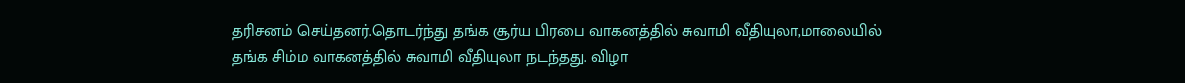தரிசனம் செய்தனர்.தொடர்ந்து தங்க சூர்ய பிரபை வாகனத்தில் சுவாமி வீதியுலா,மாலையில் தங்க சிம்ம வாகனத்தில் சுவாமி வீதியுலா நடந்தது. விழா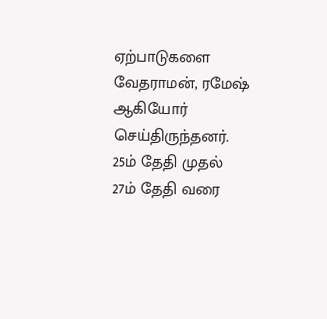ஏற்பாடுகளை வேதராமன், ரமேஷ் ஆகியோர் செய்திருந்தனர். 25ம் தேதி முதல் 27ம் தேதி வரை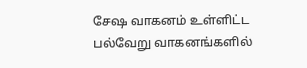சேஷ வாகனம் உள்ளிட்ட பல்வேறு வாகனங்களில்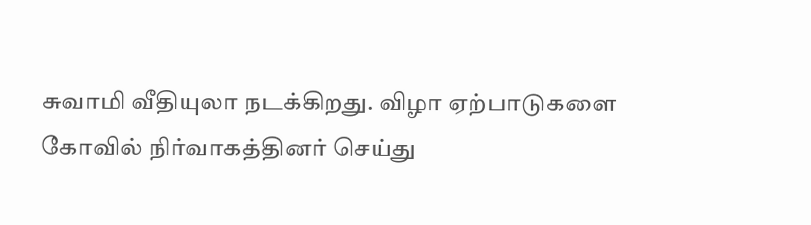சுவாமி வீதியுலா நடக்கிறது. விழா ஏற்பாடுகளை கோவில் நிர்வாகத்தினர் செய்து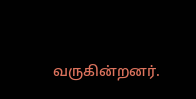வருகின்றனர்.